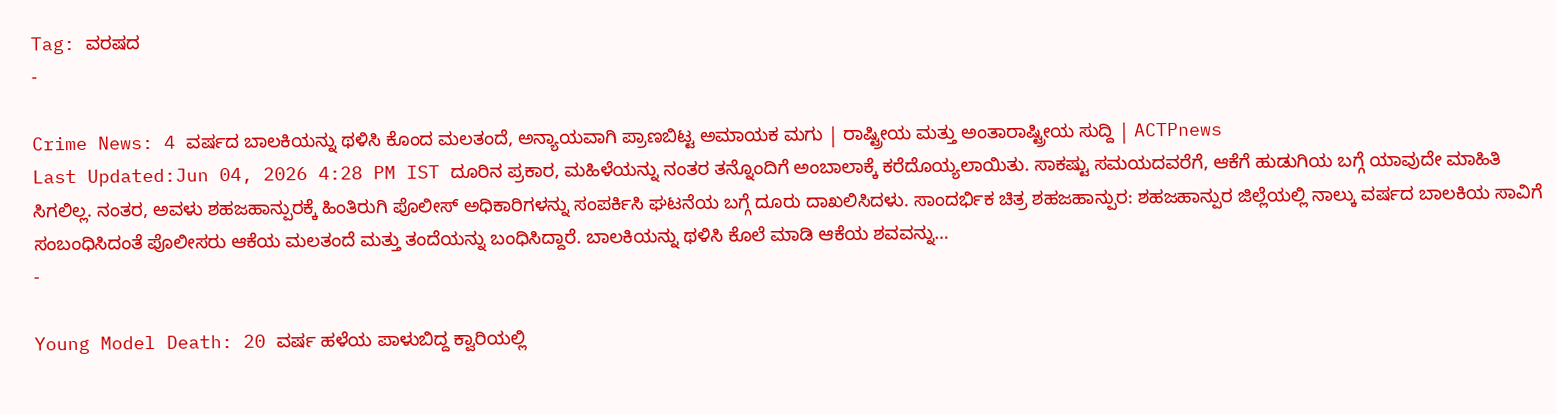Tag: ವರಷದ
-

Crime News: 4 ವರ್ಷದ ಬಾಲಕಿಯನ್ನು ಥಳಿಸಿ ಕೊಂದ ಮಲತಂದೆ, ಅನ್ಯಾಯವಾಗಿ ಪ್ರಾಣಬಿಟ್ಟ ಅಮಾಯಕ ಮಗು | ರಾಷ್ಟ್ರೀಯ ಮತ್ತು ಅಂತಾರಾಷ್ಟ್ರೀಯ ಸುದ್ದಿ | ACTPnews
Last Updated:Jun 04, 2026 4:28 PM IST ದೂರಿನ ಪ್ರಕಾರ, ಮಹಿಳೆಯನ್ನು ನಂತರ ತನ್ನೊಂದಿಗೆ ಅಂಬಾಲಾಕ್ಕೆ ಕರೆದೊಯ್ಯಲಾಯಿತು. ಸಾಕಷ್ಟು ಸಮಯದವರೆಗೆ, ಆಕೆಗೆ ಹುಡುಗಿಯ ಬಗ್ಗೆ ಯಾವುದೇ ಮಾಹಿತಿ ಸಿಗಲಿಲ್ಲ. ನಂತರ, ಅವಳು ಶಹಜಹಾನ್ಪುರಕ್ಕೆ ಹಿಂತಿರುಗಿ ಪೊಲೀಸ್ ಅಧಿಕಾರಿಗಳನ್ನು ಸಂಪರ್ಕಿಸಿ ಘಟನೆಯ ಬಗ್ಗೆ ದೂರು ದಾಖಲಿಸಿದಳು. ಸಾಂದರ್ಭಿಕ ಚಿತ್ರ ಶಹಜಹಾನ್ಪುರ: ಶಹಜಹಾನ್ಪುರ ಜಿಲ್ಲೆಯಲ್ಲಿ ನಾಲ್ಕು ವರ್ಷದ ಬಾಲಕಿಯ ಸಾವಿಗೆ ಸಂಬಂಧಿಸಿದಂತೆ ಪೊಲೀಸರು ಆಕೆಯ ಮಲತಂದೆ ಮತ್ತು ತಂದೆಯನ್ನು ಬಂಧಿಸಿದ್ದಾರೆ. ಬಾಲಕಿಯನ್ನು ಥಳಿಸಿ ಕೊಲೆ ಮಾಡಿ ಆಕೆಯ ಶವವನ್ನು…
-

Young Model Death: 20 ವರ್ಷ ಹಳೆಯ ಪಾಳುಬಿದ್ದ ಕ್ವಾರಿಯಲ್ಲಿ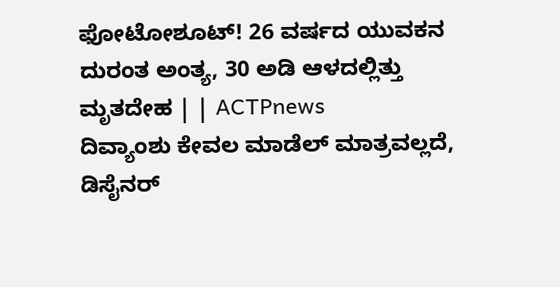ಫೋಟೋಶೂಟ್! 26 ವರ್ಷದ ಯುವಕನ ದುರಂತ ಅಂತ್ಯ, 30 ಅಡಿ ಆಳದಲ್ಲಿತ್ತು ಮೃತದೇಹ | | ACTPnews
ದಿವ್ಯಾಂಶು ಕೇವಲ ಮಾಡೆಲ್ ಮಾತ್ರವಲ್ಲದೆ, ಡಿಸೈನರ್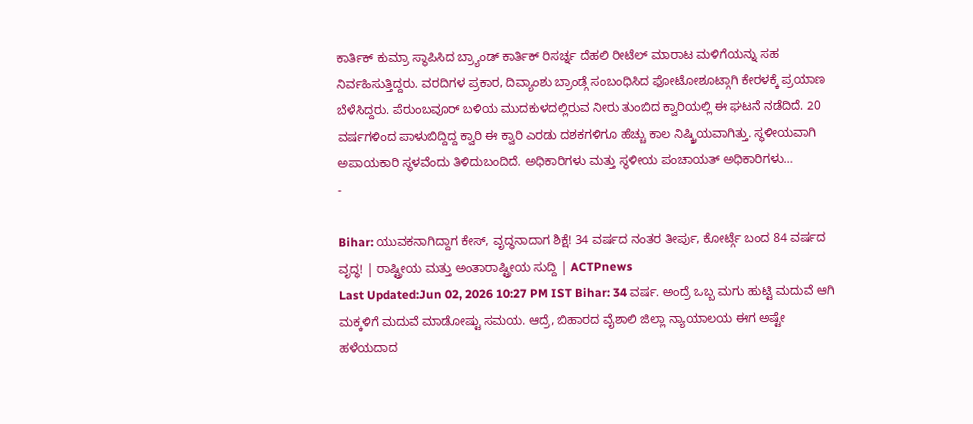ಕಾರ್ತಿಕ್ ಕುಮ್ರಾ ಸ್ಥಾಪಿಸಿದ ಬ್ರ್ಯಾಂಡ್ ಕಾರ್ತಿಕ್ ರಿಸರ್ಚ್ನ ದೆಹಲಿ ರೀಟೆಲ್ ಮಾರಾಟ ಮಳಿಗೆಯನ್ನು ಸಹ ನಿರ್ವಹಿಸುತ್ತಿದ್ದರು. ವರದಿಗಳ ಪ್ರಕಾರ, ದಿವ್ಯಾಂಶು ಬ್ರಾಂಡ್ಗೆ ಸಂಬಂಧಿಸಿದ ಫೋಟೋಶೂಟ್ಗಾಗಿ ಕೇರಳಕ್ಕೆ ಪ್ರಯಾಣ ಬೆಳೆಸಿದ್ದರು. ಪೆರುಂಬವೂರ್ ಬಳಿಯ ಮುದಕುಳದಲ್ಲಿರುವ ನೀರು ತುಂಬಿದ ಕ್ವಾರಿಯಲ್ಲಿ ಈ ಘಟನೆ ನಡೆದಿದೆ. 20 ವರ್ಷಗಳಿಂದ ಪಾಳುಬಿದ್ದಿದ್ದ ಕ್ವಾರಿ ಈ ಕ್ವಾರಿ ಎರಡು ದಶಕಗಳಿಗೂ ಹೆಚ್ಚು ಕಾಲ ನಿಷ್ಕ್ರಿಯವಾಗಿತ್ತು. ಸ್ಥಳೀಯವಾಗಿ ಅಪಾಯಕಾರಿ ಸ್ಥಳವೆಂದು ತಿಳಿದುಬಂದಿದೆ. ಅಧಿಕಾರಿಗಳು ಮತ್ತು ಸ್ಥಳೀಯ ಪಂಚಾಯತ್ ಅಧಿಕಾರಿಗಳು…
-

Bihar: ಯುವಕನಾಗಿದ್ದಾಗ ಕೇಸ್, ವೃದ್ಧನಾದಾಗ ಶಿಕ್ಷೆ! 34 ವರ್ಷದ ನಂತರ ತೀರ್ಪು, ಕೋರ್ಟ್ಗೆ ಬಂದ 84 ವರ್ಷದ ವೃದ್ಧ! | ರಾಷ್ಟ್ರೀಯ ಮತ್ತು ಅಂತಾರಾಷ್ಟ್ರೀಯ ಸುದ್ದಿ | ACTPnews
Last Updated:Jun 02, 2026 10:27 PM IST Bihar: 34 ವರ್ಷ. ಅಂದ್ರೆ ಒಬ್ಬ ಮಗು ಹುಟ್ಟಿ ಮದುವೆ ಆಗಿ ಮಕ್ಕಳಿಗೆ ಮದುವೆ ಮಾಡೋಷ್ಟು ಸಮಯ. ಆದ್ರೆ, ಬಿಹಾರದ ವೈಶಾಲಿ ಜಿಲ್ಲಾ ನ್ಯಾಯಾಲಯ ಈಗ ಅಷ್ಟೇ ಹಳೆಯದಾದ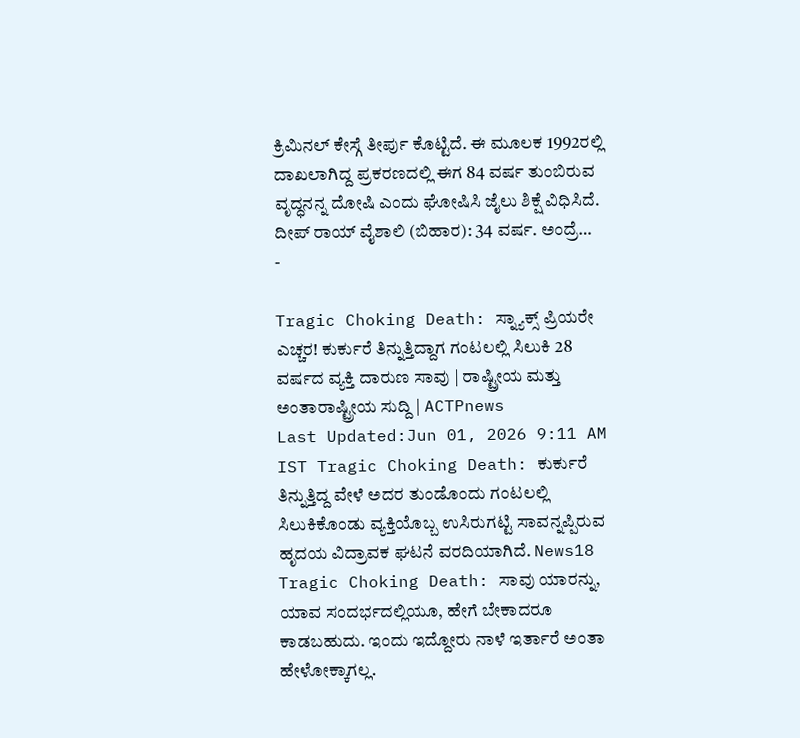ಕ್ರಿಮಿನಲ್ ಕೇಸ್ಗೆ ತೀರ್ಪು ಕೊಟ್ಟಿದೆ. ಈ ಮೂಲಕ 1992ರಲ್ಲಿ ದಾಖಲಾಗಿದ್ದ ಪ್ರಕರಣದಲ್ಲಿ ಈಗ 84 ವರ್ಷ ತುಂಬಿರುವ ವೃದ್ಧನನ್ನ ದೋಷಿ ಎಂದು ಘೋಷಿಸಿ ಜೈಲು ಶಿಕ್ಷೆ ವಿಧಿಸಿದೆ. ದೀಪ್ ರಾಯ್ ವೈಶಾಲಿ (ಬಿಹಾರ): 34 ವರ್ಷ. ಅಂದ್ರೆ…
-

Tragic Choking Death: ಸ್ನ್ಯಾಕ್ಸ್ ಪ್ರಿಯರೇ ಎಚ್ಚರ! ಕುರ್ಕುರೆ ತಿನ್ನುತ್ತಿದ್ದಾಗ ಗಂಟಲಲ್ಲಿ ಸಿಲುಕಿ 28 ವರ್ಷದ ವ್ಯಕ್ತಿ ದಾರುಣ ಸಾವು | ರಾಷ್ಟ್ರೀಯ ಮತ್ತು ಅಂತಾರಾಷ್ಟ್ರೀಯ ಸುದ್ದಿ | ACTPnews
Last Updated:Jun 01, 2026 9:11 AM IST Tragic Choking Death: ಕುರ್ಕುರೆ ತಿನ್ನುತ್ತಿದ್ದ ವೇಳೆ ಅದರ ತುಂಡೊಂದು ಗಂಟಲಲ್ಲಿ ಸಿಲುಕಿಕೊಂಡು ವ್ಯಕ್ತಿಯೊಬ್ಬ ಉಸಿರುಗಟ್ಟಿ ಸಾವನ್ನಪ್ಪಿರುವ ಹೃದಯ ವಿದ್ರಾವಕ ಘಟನೆ ವರದಿಯಾಗಿದೆ. News18 Tragic Choking Death: ಸಾವು ಯಾರನ್ನು, ಯಾವ ಸಂದರ್ಭದಲ್ಲಿಯೂ, ಹೇಗೆ ಬೇಕಾದರೂ ಕಾಡಬಹುದು. ಇಂದು ಇದ್ದೋರು ನಾಳೆ ಇರ್ತಾರೆ ಅಂತಾ ಹೇಳೋಕ್ಕಾಗಲ್ಲ.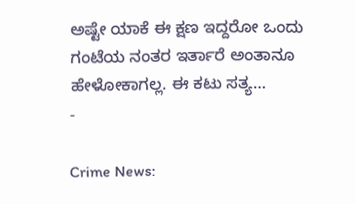ಅಷ್ಟೇ ಯಾಕೆ ಈ ಕ್ಷಣ ಇದ್ದರೋ ಒಂದು ಗಂಟೆಯ ನಂತರ ಇರ್ತಾರೆ ಅಂತಾನೂ ಹೇಳೋಕಾಗಲ್ಲ. ಈ ಕಟು ಸತ್ಯ…
-

Crime News: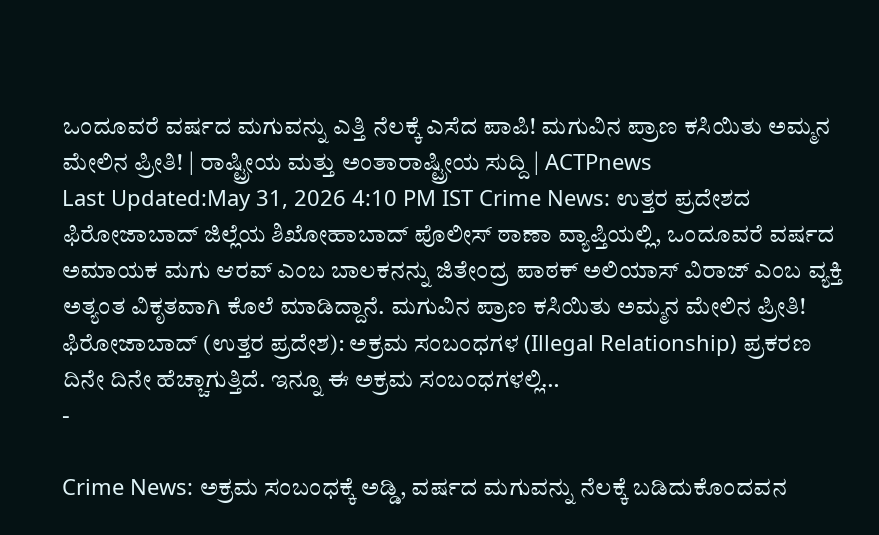ಒಂದೂವರೆ ವರ್ಷದ ಮಗುವನ್ನು ಎತ್ತಿ ನೆಲಕ್ಕೆ ಎಸೆದ ಪಾಪಿ! ಮಗುವಿನ ಪ್ರಾಣ ಕಸಿಯಿತು ಅಮ್ಮನ ಮೇಲಿನ ಪ್ರೀತಿ! | ರಾಷ್ಟ್ರೀಯ ಮತ್ತು ಅಂತಾರಾಷ್ಟ್ರೀಯ ಸುದ್ದಿ | ACTPnews
Last Updated:May 31, 2026 4:10 PM IST Crime News: ಉತ್ತರ ಪ್ರದೇಶದ ಫಿರೋಜಾಬಾದ್ ಜಿಲ್ಲೆಯ ಶಿಖೋಹಾಬಾದ್ ಪೊಲೀಸ್ ಠಾಣಾ ವ್ಯಾಪ್ತಿಯಲ್ಲಿ, ಒಂದೂವರೆ ವರ್ಷದ ಅಮಾಯಕ ಮಗು ಆರವ್ ಎಂಬ ಬಾಲಕನನ್ನು ಜಿತೇಂದ್ರ ಪಾಠಕ್ ಅಲಿಯಾಸ್ ವಿರಾಜ್ ಎಂಬ ವ್ಯಕ್ತಿ ಅತ್ಯಂತ ವಿಕೃತವಾಗಿ ಕೊಲೆ ಮಾಡಿದ್ದಾನೆ. ಮಗುವಿನ ಪ್ರಾಣ ಕಸಿಯಿತು ಅಮ್ಮನ ಮೇಲಿನ ಪ್ರೀತಿ! ಫಿರೋಜಾಬಾದ್ (ಉತ್ತರ ಪ್ರದೇಶ): ಅಕ್ರಮ ಸಂಬಂಧಗಳ (Illegal Relationship) ಪ್ರಕರಣ ದಿನೇ ದಿನೇ ಹೆಚ್ಚಾಗುತ್ತಿದೆ. ಇನ್ನೂ ಈ ಅಕ್ರಮ ಸಂಬಂಧಗಳಲ್ಲಿ…
-

Crime News: ಅಕ್ರಮ ಸಂಬಂಧಕ್ಕೆ ಅಡ್ಡಿ, ವರ್ಷದ ಮಗುವನ್ನು ನೆಲಕ್ಕೆ ಬಡಿದುಕೊಂದವನ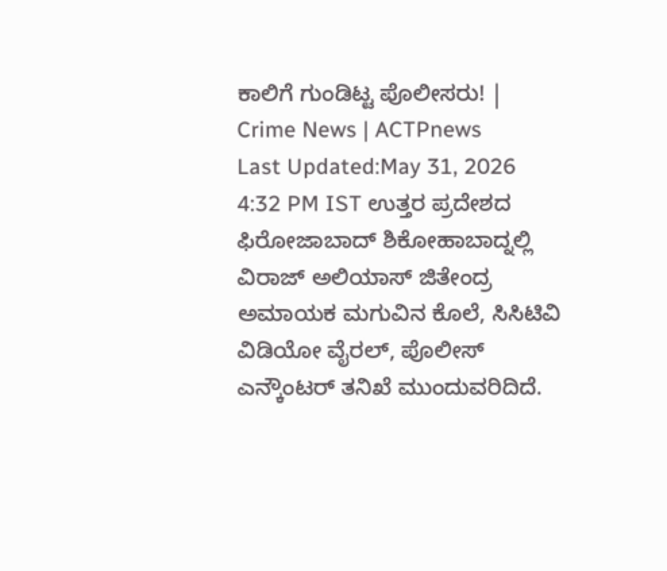ಕಾಲಿಗೆ ಗುಂಡಿಟ್ಟ ಪೊಲೀಸರು! | Crime News | ACTPnews
Last Updated:May 31, 2026 4:32 PM IST ಉತ್ತರ ಪ್ರದೇಶದ ಫಿರೋಜಾಬಾದ್ ಶಿಕೋಹಾಬಾದ್ನಲ್ಲಿ ವಿರಾಜ್ ಅಲಿಯಾಸ್ ಜಿತೇಂದ್ರ ಅಮಾಯಕ ಮಗುವಿನ ಕೊಲೆ, ಸಿಸಿಟಿವಿ ವಿಡಿಯೋ ವೈರಲ್, ಪೊಲೀಸ್ ಎನ್ಕೌಂಟರ್ ತನಿಖೆ ಮುಂದುವರಿದಿದೆ.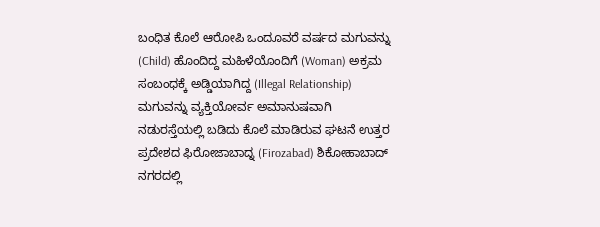ಬಂಧಿತ ಕೊಲೆ ಆರೋಪಿ ಒಂದೂವರೆ ವರ್ಷದ ಮಗುವನ್ನು (Child) ಹೊಂದಿದ್ದ ಮಹಿಳೆಯೊಂದಿಗೆ (Woman) ಅಕ್ರಮ ಸಂಬಂಧಕ್ಕೆ ಅಡ್ಡಿಯಾಗಿದ್ದ (Illegal Relationship) ಮಗುವನ್ನು ವ್ಯಕ್ತಿಯೋರ್ವ ಅಮಾನುಷವಾಗಿ ನಡುರಸ್ತೆಯಲ್ಲಿ ಬಡಿದು ಕೊಲೆ ಮಾಡಿರುವ ಘಟನೆ ಉತ್ತರ ಪ್ರದೇಶದ ಫಿರೋಜಾಬಾದ್ನ (Firozabad) ಶಿಕೋಹಾಬಾದ್ ನಗರದಲ್ಲಿ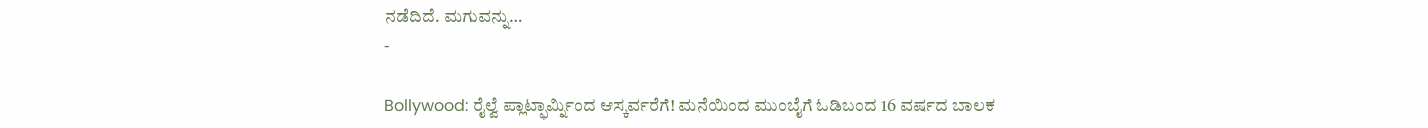ನಡೆದಿದೆ. ಮಗುವನ್ನು…
-

Bollywood: ರೈಲ್ವೆ ಪ್ಲಾಟ್ಫಾರ್ಮ್ನಿಂದ ಆಸ್ಕರ್ವರೆಗೆ! ಮನೆಯಿಂದ ಮುಂಬೈಗೆ ಓಡಿಬಂದ 16 ವರ್ಷದ ಬಾಲಕ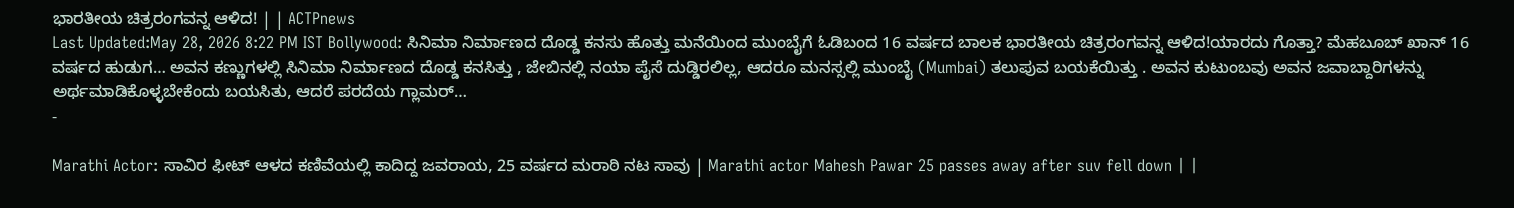ಭಾರತೀಯ ಚಿತ್ರರಂಗವನ್ನ ಆಳಿದ! | | ACTPnews
Last Updated:May 28, 2026 8:22 PM IST Bollywood: ಸಿನಿಮಾ ನಿರ್ಮಾಣದ ದೊಡ್ಡ ಕನಸು ಹೊತ್ತು ಮನೆಯಿಂದ ಮುಂಬೈಗೆ ಓಡಿಬಂದ 16 ವರ್ಷದ ಬಾಲಕ ಭಾರತೀಯ ಚಿತ್ರರಂಗವನ್ನ ಆಳಿದ!ಯಾರದು ಗೊತ್ತಾ? ಮೆಹಬೂಬ್ ಖಾನ್ 16 ವರ್ಷದ ಹುಡುಗ… ಅವನ ಕಣ್ಣುಗಳಲ್ಲಿ ಸಿನಿಮಾ ನಿರ್ಮಾಣದ ದೊಡ್ಡ ಕನಸಿತ್ತು , ಜೇಬಿನಲ್ಲಿ ನಯಾ ಪೈಸೆ ದುಡ್ಡಿರಲಿಲ್ಲ, ಆದರೂ ಮನಸ್ಸಲ್ಲಿ ಮುಂಬೈ (Mumbai) ತಲುಪುವ ಬಯಕೆಯಿತ್ತು . ಅವನ ಕುಟುಂಬವು ಅವನ ಜವಾಬ್ದಾರಿಗಳನ್ನು ಅರ್ಥಮಾಡಿಕೊಳ್ಳಬೇಕೆಂದು ಬಯಸಿತು, ಆದರೆ ಪರದೆಯ ಗ್ಲಾಮರ್…
-

Marathi Actor: ಸಾವಿರ ಫೀಟ್ ಆಳದ ಕಣಿವೆಯಲ್ಲಿ ಕಾದಿದ್ದ ಜವರಾಯ, 25 ವರ್ಷದ ಮರಾಠಿ ನಟ ಸಾವು | Marathi actor Mahesh Pawar 25 passes away after suv fell down | |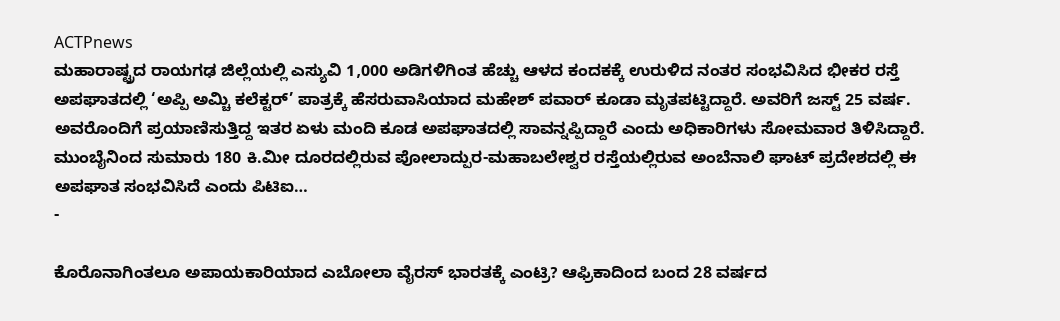ACTPnews
ಮಹಾರಾಷ್ಟ್ರದ ರಾಯಗಢ ಜಿಲ್ಲೆಯಲ್ಲಿ ಎಸ್ಯುವಿ 1,000 ಅಡಿಗಳಿಗಿಂತ ಹೆಚ್ಚು ಆಳದ ಕಂದಕಕ್ಕೆ ಉರುಳಿದ ನಂತರ ಸಂಭವಿಸಿದ ಭೀಕರ ರಸ್ತೆ ಅಪಘಾತದಲ್ಲಿ ‘ಅಪ್ಪಿ ಅಮ್ಚಿ ಕಲೆಕ್ಟರ್’ ಪಾತ್ರಕ್ಕೆ ಹೆಸರುವಾಸಿಯಾದ ಮಹೇಶ್ ಪವಾರ್ ಕೂಡಾ ಮೃತಪಟ್ಟಿದ್ದಾರೆ. ಅವರಿಗೆ ಜಸ್ಟ್ 25 ವರ್ಷ. ಅವರೊಂದಿಗೆ ಪ್ರಯಾಣಿಸುತ್ತಿದ್ದ ಇತರ ಏಳು ಮಂದಿ ಕೂಡ ಅಪಘಾತದಲ್ಲಿ ಸಾವನ್ನಪ್ಪಿದ್ದಾರೆ ಎಂದು ಅಧಿಕಾರಿಗಳು ಸೋಮವಾರ ತಿಳಿಸಿದ್ದಾರೆ. ಮುಂಬೈನಿಂದ ಸುಮಾರು 180 ಕಿ.ಮೀ ದೂರದಲ್ಲಿರುವ ಪೋಲಾದ್ಪುರ-ಮಹಾಬಲೇಶ್ವರ ರಸ್ತೆಯಲ್ಲಿರುವ ಅಂಬೆನಾಲಿ ಘಾಟ್ ಪ್ರದೇಶದಲ್ಲಿ ಈ ಅಪಘಾತ ಸಂಭವಿಸಿದೆ ಎಂದು ಪಿಟಿಐ…
-

ಕೊರೊನಾಗಿಂತಲೂ ಅಪಾಯಕಾರಿಯಾದ ಎಬೋಲಾ ವೈರಸ್ ಭಾರತಕ್ಕೆ ಎಂಟ್ರಿ? ಆಫ್ರಿಕಾದಿಂದ ಬಂದ 28 ವರ್ಷದ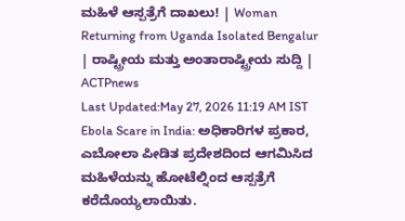ಮಹಿಳೆ ಆಸ್ಪತ್ರೆಗೆ ದಾಖಲು! | Woman Returning from Uganda Isolated Bengalur | ರಾಷ್ಟ್ರೀಯ ಮತ್ತು ಅಂತಾರಾಷ್ಟ್ರೀಯ ಸುದ್ದಿ | ACTPnews
Last Updated:May 27, 2026 11:19 AM IST Ebola Scare in India: ಅಧಿಕಾರಿಗಳ ಪ್ರಕಾರ, ಎಬೋಲಾ ಪೀಡಿತ ಪ್ರದೇಶದಿಂದ ಆಗಮಿಸಿದ ಮಹಿಳೆಯನ್ನು ಹೋಟೆಲ್ನಿಂದ ಆಸ್ಪತ್ರೆಗೆ ಕರೆದೊಯ್ಯಲಾಯಿತು.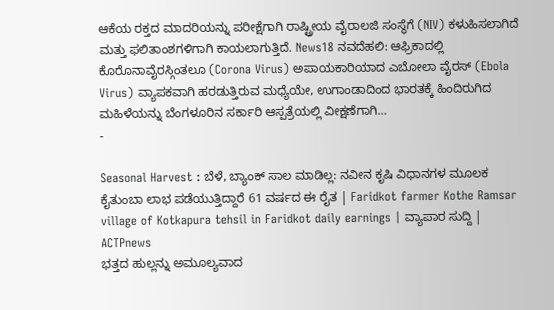ಆಕೆಯ ರಕ್ತದ ಮಾದರಿಯನ್ನು ಪರೀಕ್ಷೆಗಾಗಿ ರಾಷ್ಟ್ರೀಯ ವೈರಾಲಜಿ ಸಂಸ್ಥೆಗೆ (NIV) ಕಳುಹಿಸಲಾಗಿದೆ ಮತ್ತು ಫಲಿತಾಂಶಗಳಿಗಾಗಿ ಕಾಯಲಾಗುತ್ತಿದೆ. News18 ನವದೆಹಲಿ: ಆಫ್ರಿಕಾದಲ್ಲಿ ಕೊರೊನಾವೈರಸ್ಗಿಂತಲೂ (Corona Virus) ಅಪಾಯಕಾರಿಯಾದ ಎಬೋಲಾ ವೈರಸ್ (Ebola Virus) ವ್ಯಾಪಕವಾಗಿ ಹರಡುತ್ತಿರುವ ಮಧ್ಯೆಯೇ, ಉಗಾಂಡಾದಿಂದ ಭಾರತಕ್ಕೆ ಹಿಂದಿರುಗಿದ ಮಹಿಳೆಯನ್ನು ಬೆಂಗಳೂರಿನ ಸರ್ಕಾರಿ ಆಸ್ಪತ್ರೆಯಲ್ಲಿ ವೀಕ್ಷಣೆಗಾಗಿ…
-

Seasonal Harvest : ಬೆಳೆ, ಬ್ಯಾಂಕ್ ಸಾಲ ಮಾಡಿಲ್ಲ: ನವೀನ ಕೃಷಿ ವಿಧಾನಗಳ ಮೂಲಕ ಕೈತುಂಬಾ ಲಾಭ ಪಡೆಯುತ್ತಿದ್ದಾರೆ 61 ವರ್ಷದ ಈ ರೈತ | Faridkot farmer Kothe Ramsar village of Kotkapura tehsil in Faridkot daily earnings | ವ್ಯಾಪಾರ ಸುದ್ದಿ | ACTPnews
ಭತ್ತದ ಹುಲ್ಲನ್ನು ಅಮೂಲ್ಯವಾದ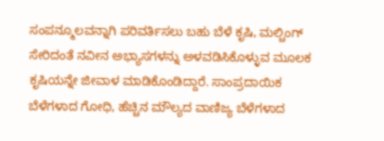ಸಂಪನ್ಮೂಲವನ್ನಾಗಿ ಪರಿವರ್ತಿಸಲು ಬಹು ಬೆಳೆ ಕೃಷಿ, ಮಲ್ಚಿಂಗ್ ಸೇರಿದಂತೆ ನವೀನ ಅಭ್ಯಾಸಗಳನ್ನು ಅಳವಡಿಸಿಕೊಳ್ಳುವ ಮೂಲಕ ಕೃಷಿಯನ್ನೇ ಜೀವಾಳ ಮಾಡಿಕೊಂಡಿದ್ದಾರೆ. ಸಾಂಪ್ರದಾಯಿಕ ಬೆಳೆಗಳಾದ ಗೋಧಿ, ಹೆಚ್ಚಿನ ಮೌಲ್ಯದ ವಾಣಿಜ್ಯ ಬೆಳೆಗಳಾದ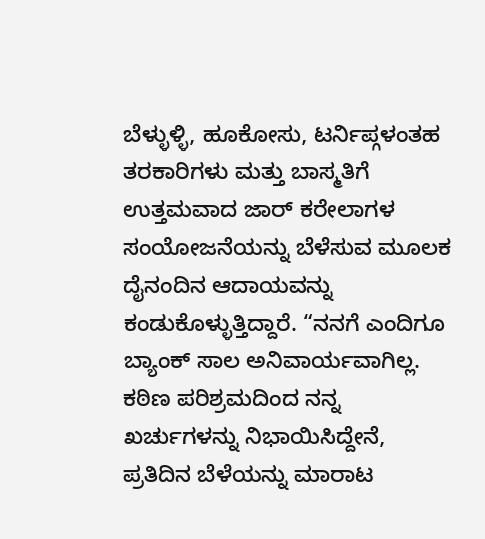ಬೆಳ್ಳುಳ್ಳಿ, ಹೂಕೋಸು, ಟರ್ನಿಪ್ಗಳಂತಹ ತರಕಾರಿಗಳು ಮತ್ತು ಬಾಸ್ಮತಿಗೆ ಉತ್ತಮವಾದ ಜಾರ್ ಕರೇಲಾಗಳ ಸಂಯೋಜನೆಯನ್ನು ಬೆಳೆಸುವ ಮೂಲಕ ದೈನಂದಿನ ಆದಾಯವನ್ನು ಕಂಡುಕೊಳ್ಳುತ್ತಿದ್ದಾರೆ. “ನನಗೆ ಎಂದಿಗೂ ಬ್ಯಾಂಕ್ ಸಾಲ ಅನಿವಾರ್ಯವಾಗಿಲ್ಲ. ಕಠಿಣ ಪರಿಶ್ರಮದಿಂದ ನನ್ನ ಖರ್ಚುಗಳನ್ನು ನಿಭಾಯಿಸಿದ್ದೇನೆ, ಪ್ರತಿದಿನ ಬೆಳೆಯನ್ನು ಮಾರಾಟ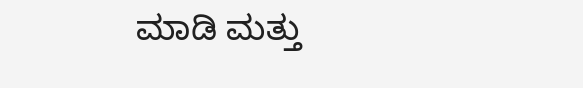ಮಾಡಿ ಮತ್ತು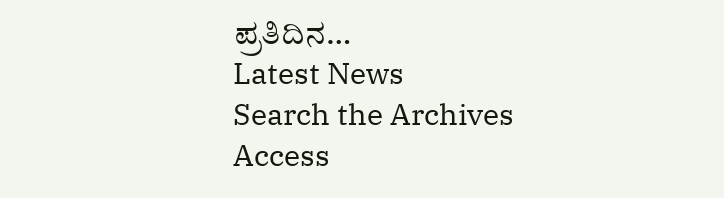ಪ್ರತಿದಿನ…
Latest News
Search the Archives
Access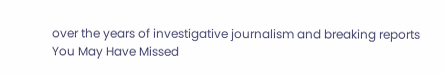over the years of investigative journalism and breaking reports
You May Have Missed